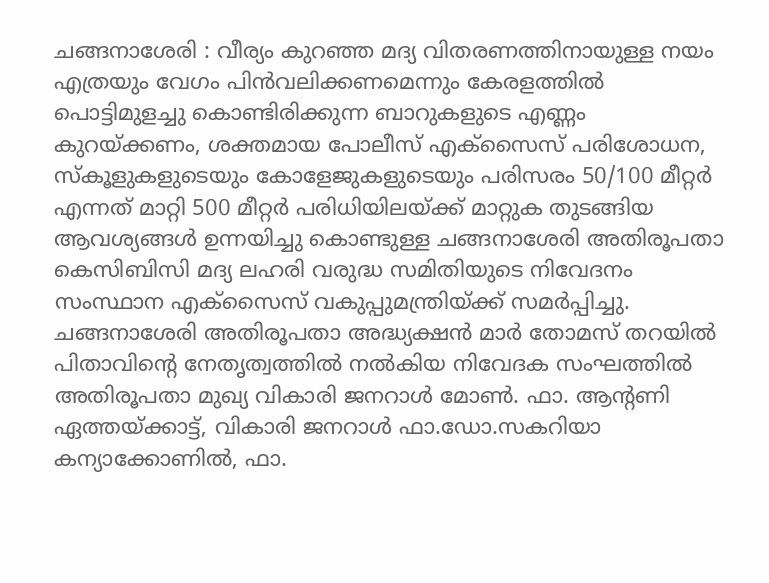ചങ്ങനാശേരി : വീര്യം കുറഞ്ഞ മദ്യ വിതരണത്തിനായുള്ള നയം എത്രയും വേഗം പിൻവലിക്കണമെന്നും കേരളത്തിൽ പൊട്ടിമുളച്ചു കൊണ്ടിരിക്കുന്ന ബാറുകളുടെ എണ്ണം കുറയ്ക്കണം, ശക്തമായ പോലീസ് എക്സൈസ് പരിശോധന, സ്കൂളുകളുടെയും കോളേജുകളുടെയും പരിസരം 50/100 മീറ്റർ എന്നത് മാറ്റി 500 മീറ്റർ പരിധിയിലയ്ക്ക് മാറ്റുക തുടങ്ങിയ ആവശ്യങ്ങൾ ഉന്നയിച്ചു കൊണ്ടുള്ള ചങ്ങനാശേരി അതിരൂപതാ കെസിബിസി മദ്യ ലഹരി വരുദ്ധ സമിതിയുടെ നിവേദനം സംസ്ഥാന എക്സൈസ് വകുപ്പുമന്ത്രിയ്ക്ക് സമർപ്പിച്ചു.
ചങ്ങനാശേരി അതിരൂപതാ അദ്ധ്യക്ഷൻ മാർ തോമസ് തറയിൽ പിതാവിൻ്റെ നേതൃത്വത്തിൽ നൽകിയ നിവേദക സംഘത്തിൽ അതിരൂപതാ മുഖ്യ വികാരി ജനറാൾ മോൺ. ഫാ. ആൻ്റണി ഏത്തയ്ക്കാട്ട്, വികാരി ജനറാൾ ഫാ.ഡോ.സകറിയാ കന്യാക്കോണിൽ, ഫാ.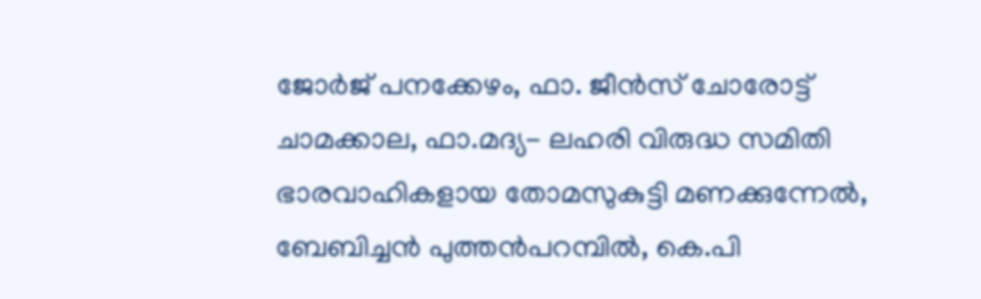ജോർജ് പനക്കേഴം, ഫാ. ജീൻസ് ചോരോട്ട് ചാമക്കാല, ഫാ.മദ്യ- ലഹരി വിരുദ്ധ സമിതി ഭാരവാഹികളായ തോമസുകുട്ടി മണക്കുന്നേൽ, ബേബിച്ചൻ പുത്തൻപറമ്പിൽ, കെ.പി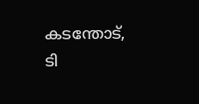കടന്തോട്, ടി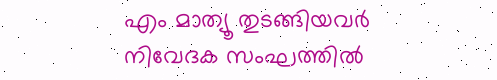എം മാത്യൂ തുടങ്ങിയവർ നിവേദക സംഘത്തിൽ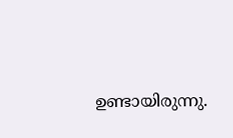ഉണ്ടായിരുന്നു.